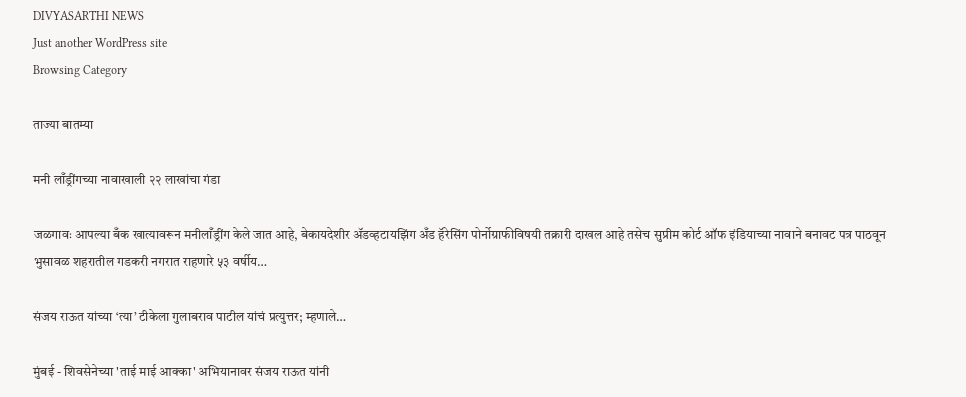DIVYASARTHI NEWS
Just another WordPress site
Browsing Category

ताज्या बातम्या

मनी लाँड्रींगच्या नावाखाली २२ लाखांचा गंडा

जळगावः आपल्या बँक खात्यावरून मनीलाँड्रींग केले जात आहे, बेकायदेशीर ॲडव्हटायझिंग अँड हॅरेसिंग पोर्नोग्राफीविषयी तक्रारी दाखल आहे तसेच सुप्रीम कोर्ट ऑफ इंडियाच्या नावाने बनावट पत्र पाठवून भुसावळ शहरातील गडकरी नगरात राहणारे ५३ वर्षीय…

संजय राऊत यांच्या ‘त्या’ टीकेला गुलाबराव पाटील यांचं प्रत्युत्तर; म्हणाले…

मुंबई - शिवसेनेच्या 'ताई माई आक्का' अभियानावर संजय राऊत यांनी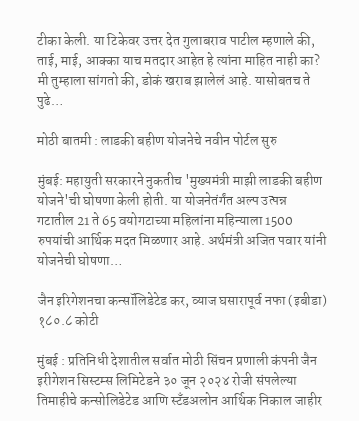टीका केली. या टिकेवर उत्तर देत गुलाबराव पाटील म्हणाले की, ताई, माई, आक्का याच मतदार आहेत हे त्यांना माहित नाही का? मी तुम्हाला सांगतो की, डोकं खराब झालेलं आहे. यासोबतच ते पुढे…

मोठी बातमी : लाडकी बहीण योजनेचे नवीन पोर्टल सुरु

मुंबई: महायुती सरकारने नुकतीच 'मुख्यमंत्री माझी लाडकी बहीण योजने'ची घोषणा केली होती. या योजनेतंर्गंत अल्प उत्पन्न गटातील 21 ते 65 वयोगटाच्या महिलांना महिन्याला 1500 रुपयांची आर्थिक मदत मिळणार आहे. अर्थमंत्री अजित पवार यांनी योजनेची घोषणा…

जैन इरिगेशनचा कन्सॉलिडेटेड कर, व्याज घसारापूर्व नफा (इबीडा) १८०.८ कोटी

मुंबई : प्रतिनिधी देशातील सर्वात मोठी सिंचन प्रणाली कंपनी जैन इरीगेशन सिस्टम्स लिमिटेडने ३० जून २०२४ रोजी संपलेल्या तिमाहीचे कन्सोलिडेटेड आणि स्टँडअलोन आर्थिक निकाल जाहीर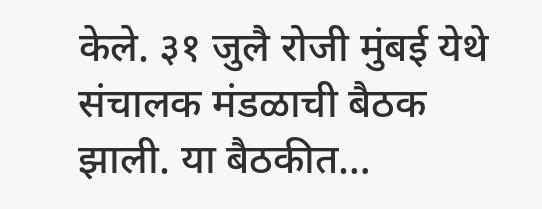केले. ३१ जुलै रोजी मुंबई येथे संचालक मंडळाची बैठक झाली. या बैठकीत…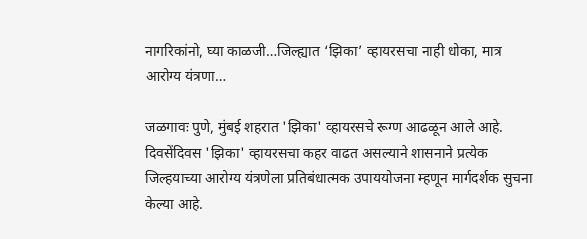नागरिकांनो, घ्या काळजी…जिल्ह्यात ‘झिका’ व्हायरसचा नाही धोका, मात्र आरोग्य यंत्रणा…

जळगावः पुणे, मुंबई शहरात 'झिका' व्हायरसचे रूग्ण आढळून आले आहे. दिवसेंदिवस 'झिका' व्हायरसचा कहर वाढत असल्याने शासनाने प्रत्येक जिल्हयाच्या आरोग्य यंत्रणेला प्रतिबंधात्मक उपाययोजना म्हणून मार्गदर्शक सुचना केल्या आहे.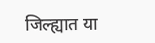जिल्ह्यात या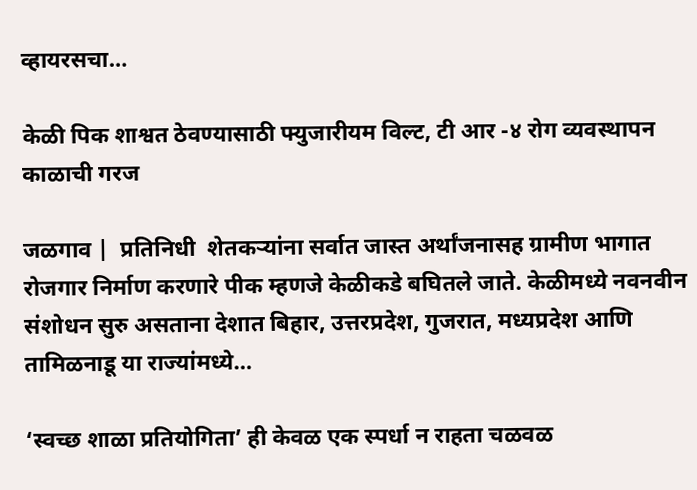व्हायरसचा…

केळी पिक शाश्वत ठेवण्यासाठी फ्युजारीयम विल्ट, टी आर -४ रोग व्यवस्थापन काळाची गरज

जळगाव |  प्रतिनिधी  शेतकऱ्यांना सर्वात जास्त अर्थांजनासह ग्रामीण भागात रोजगार निर्माण करणारे पीक म्हणजे केळीकडे बघितले जाते. केळीमध्ये नवनवीन संशोधन सुरु असताना देशात बिहार, उत्तरप्रदेश, गुजरात, मध्यप्रदेश आणि तामिळनाडू या राज्यांमध्ये…

‘स्वच्छ शाळा प्रतियोगिता’ ही केवळ एक स्पर्धा न राहता चळवळ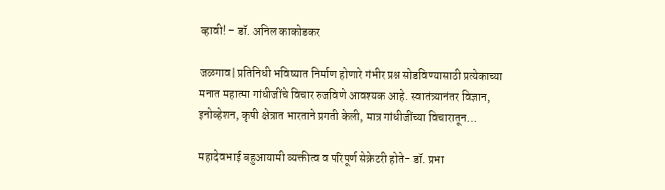व्हावी! – डॉ. अनिल काकोडकर

जळगाव| प्रतिनिधी भविष्यात निर्माण होणारे गंभीर प्रश्न सोडविण्यासाठी प्रत्येकाच्या मनात महात्मा गांधीजींचे विचार रुजविणे आवश्यक आहे. स्वातंत्र्यानंतर विज्ञान, इनोव्हेशन, कृषी क्षेत्रात भारताने प्रगती केली, मात्र गांधीजींच्या विचारातून…

महादेवभाई बहुआयामी व्यक्तीत्व व परिपूर्ण सेक्रेटरी होते- डॉ. प्रभा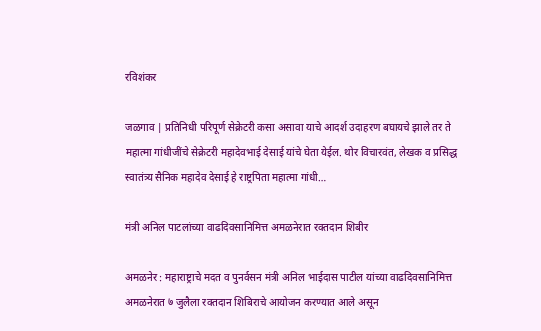रविशंकर

जळगाव | प्रतिनिधी परिपूर्ण सेक्रेटरी कसा असावा याचे आदर्श उदाहरण बघायचे झाले तर ते महात्मा गांधीजींचे सेक्रेटरी महादेवभाई देसाई यांचे घेता येईल. थोर विचारवंत, लेखक व प्रसिद्ध स्वातंत्र्य सैनिक महादेव देसाई हे राष्ट्रपिता महात्मा गांधी…

मंत्री अनिल पाटलांच्या वाढदिवसानिमित्त अमळनेरात रक्तदान शिबीर

अमळनेर : महाराष्ट्राचे मदत व पुनर्वसन मंत्री अनिल भाईदास पाटील यांच्या वाढदिवसानिमित्त अमळनेरात ७ जुलैला रक्तदान शिबिराचे आयोजन करण्यात आले असून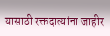यासाठी रक्तदात्यांना जाहीर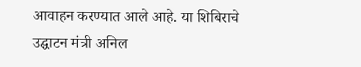आवाहन करण्यात आले आहे. या शिबिराचे उद्घाटन मंत्री अनिल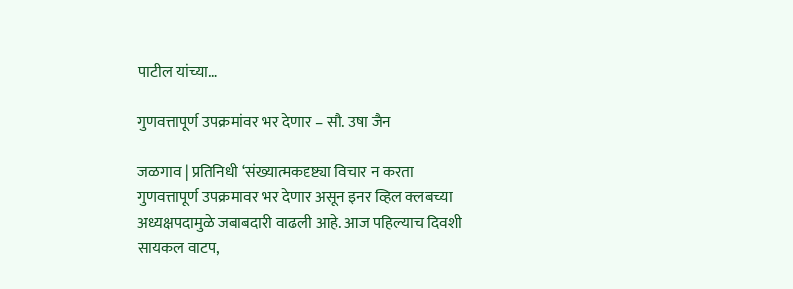पाटील यांच्या…

गुणवत्तापूर्ण उपक्रमांवर भर देणार – सौ. उषा जैन

जळगाव | प्रतिनिधी ‘संख्यात्मकदृष्ट्या विचार न करता गुणवत्तापूर्ण उपक्रमावर भर देणार असून इनर व्हिल क्लबच्या अध्यक्षपदामुळे जबाबदारी वाढली आहे. आज पहिल्याच दिवशी सायकल वाटप,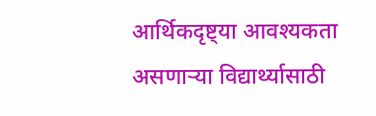आर्थिकदृष्ट्या आवश्यकता असणाऱ्या विद्यार्थ्यासाठी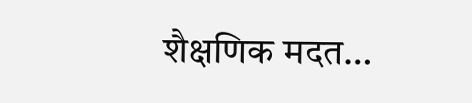शैक्षणिक मदत…